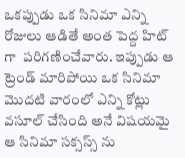ఒకప్పుడు ఒక సినిమా ఎన్ని రోజులు ఆడితే అంత పెద్ద హిట్ గా  పరిగణించేవారు. ఇప్పుడు ఆ ట్రెండ్ మారిపోయి ఒక సినిమా మొదటి వారంలో ఎన్ని కోట్లు వసూల్ చేసింది అనే విషయమై ఆ సినిమా సక్సస్స్ ను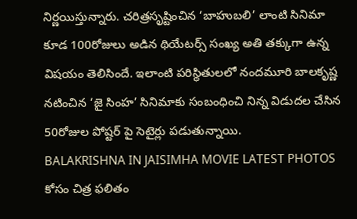నిర్ణయిస్తున్నారు. చరిత్రసృష్టించిన ‘బాహుబలి’ లాంటి సినిమా కూడ 100రోజులు అడిన థియేటర్స్ సంఖ్య అతి తక్కుగా ఉన్న విషయం తెలిసిందే. ఇలాంటి పరిస్థితులలో నందమూరి బాలకృష్ణ నటించిన ‘జై సింహ’ సినిమాకు సంబంధించి నిన్న విడుదల చేసిన 50రోజుల పోష్టర్ పై సెటైర్లు పడుతున్నాయి.
BALAKRISHNA IN JAISIMHA MOVIE LATEST PHOTOS కోసం చిత్ర ఫలితం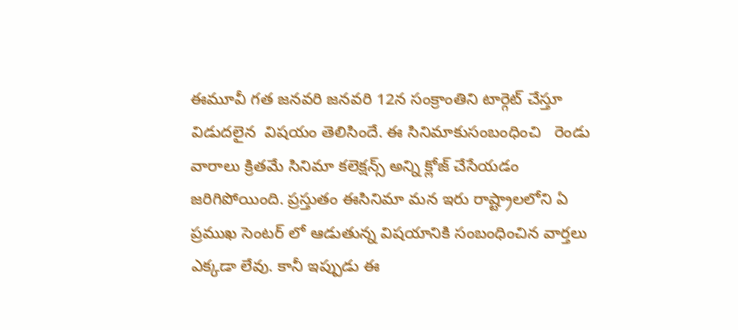ఈమూవీ గత జనవరి జనవరి 12న సంక్రాంతిని టార్గెట్ చేస్తూ విడుదలైన  విషయం తెలిసిందే. ఈ సినిమాకుసంబంధించి   రెండు వారాలు క్రితమే సినిమా కలెక్షన్స్ అన్ని క్లోజ్ చేసేయడం  జరిగిపోయింది. ప్రస్తుతం ఈసినిమా మన ఇరు రాష్ట్రాలలోని ఏ ప్రముఖ సెంటర్ లో ఆడుతున్న విషయానికి సంబంధించిన వార్తలు ఎక్కడా లేవు. కానీ ఇప్పుడు ఈ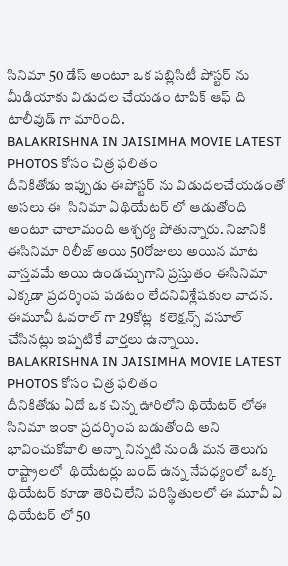సినిమా 50 డేస్ అంటూ ఒక పబ్లిసిటీ పోస్టర్ ను మీడియాకు విడుదల చేయడం టాపిక్ ఆఫ్ ది టాలీవుడ్ గా మారింది.
BALAKRISHNA IN JAISIMHA MOVIE LATEST PHOTOS కోసం చిత్ర ఫలితం
దీనికితోడు ఇప్పుడు ఈపోస్టర్ ను విడుదలచేయడంతో అసలు ఈ  సినిమా ఏథియేటర్ లో ఆడుతోంది అంటూ చాలామంది ఆశ్చర్య పోతున్నారు. నిజానికి ఈసినిమా రిలీజ్ అయి 50రోజులు అయిన మాట వాస్తవమే అయి ఉండచ్చుగాని ప్రస్తుతం ఈసినిమా ఎక్కడా ప్రదర్శింప పడటం లేదనివిశ్లేషకుల వాదన. ఈమూవీ ఓవరాల్ గా 29కోట్ల  కలెక్షన్స్ వసూల్ చేసినట్లు ఇప్పటికే వార్తలు ఉన్నాయి.
BALAKRISHNA IN JAISIMHA MOVIE LATEST PHOTOS కోసం చిత్ర ఫలితం
దీనికితోడు ఏదో ఒక చిన్న ఊరిలోని థియేటర్ లోఈ సినిమా ఇంకా ప్రదర్శింప బడుతోంది అని భావించుకోవాలి అన్నా నిన్నటి నుండి మన తెలుగు రాష్ట్రాలలో  థియేటర్లు బంద్ ఉన్న నేపధ్యంలో ఒక్క థియేటర్ కూడా తెరిచిలేని పరిస్థితులలో ఈ మూవీ ఏ ధియేటర్ లో 50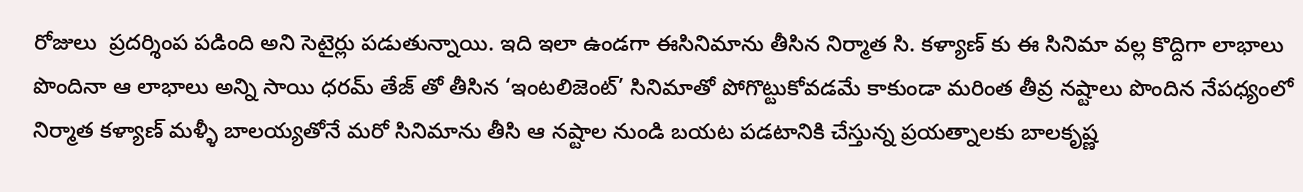రోజులు  ప్రదర్శింప పడింది అని సెటైర్లు పడుతున్నాయి. ఇది ఇలా ఉండగా ఈసినిమాను తీసిన నిర్మాత సి. కళ్యాణ్ కు ఈ సినిమా వల్ల కొద్దిగా లాభాలు పొందినా ఆ లాభాలు అన్ని సాయి ధరమ్ తేజ్ తో తీసిన ‘ఇంటలిజెంట్’ సినిమాతో పోగొట్టుకోవడమే కాకుండా మరింత తీవ్ర నష్టాలు పొందిన నేపధ్యంలో నిర్మాత కళ్యాణ్ మళ్ళీ బాలయ్యతోనే మరో సినిమాను తీసి ఆ నష్టాల నుండి బయట పడటానికి చేస్తున్న ప్రయత్నాలకు బాలకృష్ణ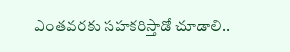ఎంతవరకు సహకరిస్తాడో చూడాలి..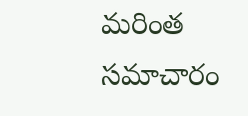మరింత సమాచారం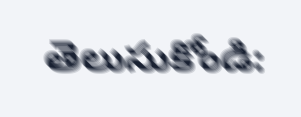తెలుసుకోండి: